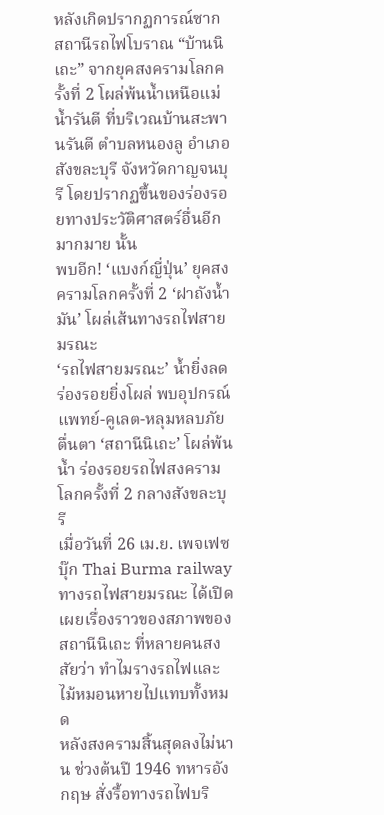หลังเกิดปรากฏการณ์ซากสถานีรถไฟโบราณ “บ้านนิเถะ” จากยุคสงครามโลกครั้งที่ 2 โผล่พ้นน้ำเหนือแม่น้ำรันตี ที่บริเวณบ้านสะพานรันตี ตำบลหนองลู อำเภอสังขละบุรี จังหวัดกาญจนบุรี โดยปรากฏขึ้นของร่องรอยทางประวัติศาสตร์อื่นอีกมากมาย นั้น
พบอีก! ‘แบงก์ญี่ปุ่น’ ยุคสงครามโลกครั้งที่ 2 ‘ฝาถังน้ำมัน’ โผล่เส้นทางรถไฟสายมรณะ
‘รถไฟสายมรณะ’ น้ำยิ่งลดร่องรอยยิ่งโผล่ พบอุปกรณ์แพทย์-คูเลต-หลุมหลบภัย
ตื่นตา ‘สถานีนิเถะ’ โผล่พ้นน้ำ ร่องรอยรถไฟสงครามโลกครั้งที่ 2 กลางสังขละบุรี
เมื่อวันที่ 26 เม.ย. เพจเฟซบุ๊ก Thai Burma railway ทางรถไฟสายมรณะ ได้เปิดเผยเรื่องราวของสภาพของสถานีนิเถะ ที่หลายคนสงสัยว่า ทำไมรางรถไฟและไม้หมอนหายไปแทบทั้งหมด
หลังสงครามสิ้นสุดลงไม่นาน ช่วงต้นปี 1946 ทหารอังกฤษ สั่งรื้อทางรถไฟบริ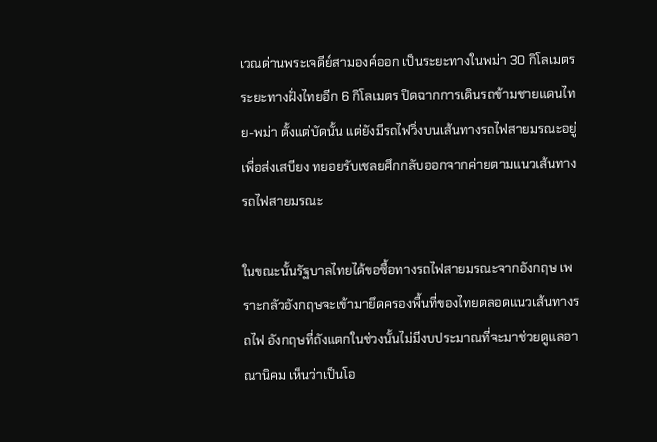เวณด่านพระเจดีย์สามองค์ออก เป็นระยะทางในพม่า 30 กิโลเมตร ระยะทางฝั่งไทยอีก 6 กิโลเมตร ปิดฉากการเดินรถข้ามชายแดนไทย-พม่า ตั้งแต่บัดนั้น แต่ยังมีรถไฟวิ่งบนเส้นทางรถไฟสายมรณะอยู่ เพื่อส่งเสบียง ทยอยรับเชลยศึกกลับออกจากค่ายตามแนวเส้นทางรถไฟสายมรณะ

ในขณะนั้นรัฐบาลไทยได้ขอซื้อทางรถไฟสายมรณะจากอังกฤษ เพราะกลัวอังกฤษจะเข้ามายึดครองพื้นที่ของไทยตลอดแนวเส้นทางรถไฟ อังกฤษที่ถังแตกในช่วงนั้นไม่มีงบประมาณที่จะมาช่วยดูแลอาณานิคม เห็นว่าเป็นโอ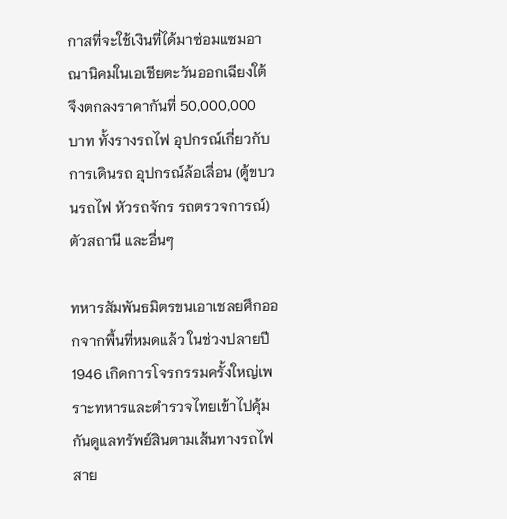กาสที่จะใช้เงินที่ได้มาซ่อมแซมอาณานิคมในเอเชียตะวันออกเฉียงใต้ จึงตกลงราคากันที่ 50,000,000 บาท ทั้งรางรถไฟ อุปกรณ์เกี่ยวกับการเดินรถ อุปกรณ์ล้อเลื่อน (ตู้ขบวนรถไฟ หัวรถจักร รถตรวจการณ์) ตัวสถานี และอื่นๆ

ทหารสัมพันธมิตรขนเอาเชลยศึกออกจากพื้นที่หมดแล้ว ในช่วงปลายปี 1946 เกิดการโจรกรรมครั้งใหญ่เพราะทหารและตำรวจไทยเข้าไปคุ้มกันดูแลทรัพย์สินตามเส้นทางรถไฟสาย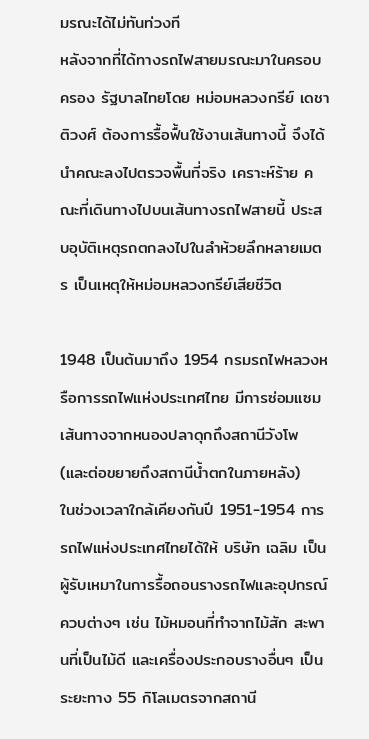มรณะได้ไม่ทันท่วงที
หลังจากที่ได้ทางรถไฟสายมรณะมาในครอบครอง รัฐบาลไทยโดย หม่อมหลวงกรีย์ เดชาติวงศ์ ต้องการรื้อฟื้นใช้งานเส้นทางนี้ จึงได้นำคณะลงไปตรวจพื้นที่จริง เคราะห์ร้าย คณะที่เดินทางไปบนเส้นทางรถไฟสายนี้ ประสบอุบัติเหตุรถตกลงไปในลำห้วยลึกหลายเมตร เป็นเหตุให้หม่อมหลวงกรีย์เสียชีวิต

1948 เป็นต้นมาถึง 1954 กรมรถไฟหลวงหรือการรถไฟแห่งประเทศไทย มีการซ่อมแซมเส้นทางจากหนองปลาดุกถึงสถานีวังโพ (และต่อขยายถึงสถานีน้ำตกในภายหลัง)
ในช่วงเวลาใกล้เคียงกันปี 1951-1954 การรถไฟแห่งประเทศไทยได้ให้ บริษัท เฉลิม เป็นผู้รับเหมาในการรื้อถอนรางรถไฟและอุปกรณ์ควบต่างๆ เช่น ไม้หมอนที่ทำจากไม้สัก สะพานที่เป็นไม้ดี และเครื่องประกอบรางอื่นๆ เป็นระยะทาง 55 กิโลเมตรจากสถานี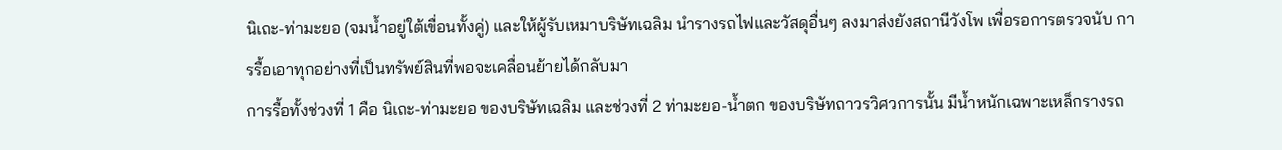นิเถะ-ท่ามะยอ (จมน้ำอยู่ใต้เขื่อนทั้งคู่) และให้ผู้รับเหมาบริษัทเฉลิม นำรางรถไฟและวัสดุอื่นๆ ลงมาส่งยังสถานีวังโพ เพื่อรอการตรวจนับ การรื้อเอาทุกอย่างที่เป็นทรัพย์สินที่พอจะเคลื่อนย้ายได้กลับมา
การรื้อทั้งช่วงที่ 1 คือ นิเถะ-ท่ามะยอ ของบริษัทเฉลิม และช่วงที่ 2 ท่ามะยอ-น้ำตก ของบริษัทถาวรวิศวการนั้น มีน้ำหนักเฉพาะเหล็กรางรถ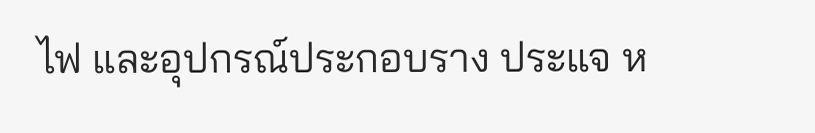ไฟ และอุปกรณ์ประกอบราง ประแจ ห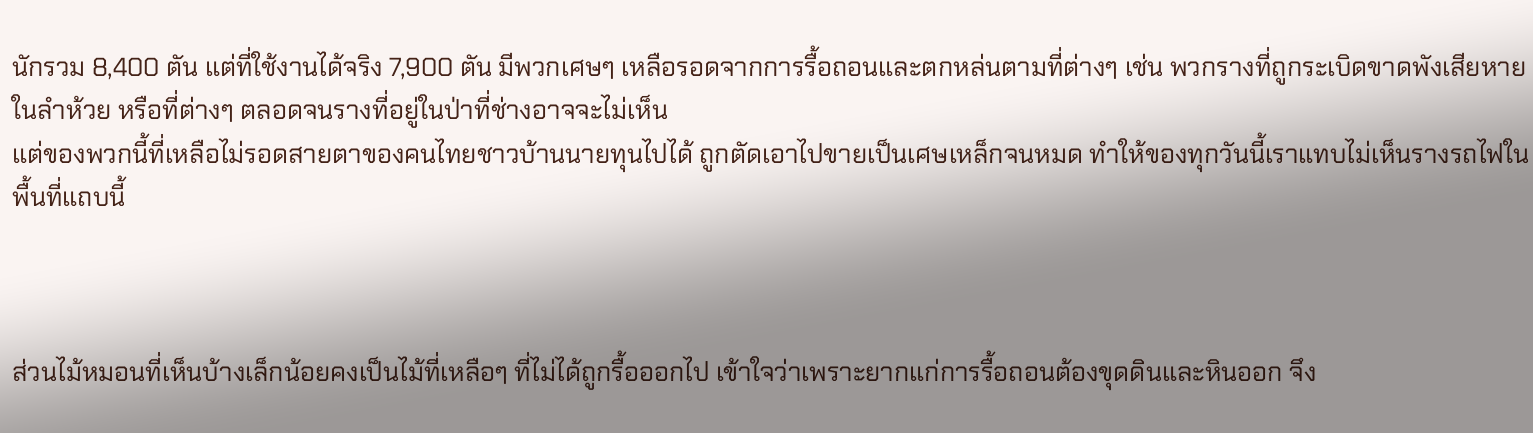นักรวม 8,400 ตัน แต่ที่ใช้งานได้จริง 7,900 ตัน มีพวกเศษๆ เหลือรอดจากการรื้อถอนและตกหล่นตามที่ต่างๆ เช่น พวกรางที่ถูกระเบิดขาดพังเสียหายในลำห้วย หรือที่ต่างๆ ตลอดจนรางที่อยู่ในป่าที่ช่างอาจจะไม่เห็น
แต่ของพวกนี้ที่เหลือไม่รอดสายตาของคนไทยชาวบ้านนายทุนไปได้ ถูกตัดเอาไปขายเป็นเศษเหล็กจนหมด ทำให้ของทุกวันนี้เราแทบไม่เห็นรางรถไฟในพื้นที่แถบนี้



ส่วนไม้หมอนที่เห็นบ้างเล็กน้อยคงเป็นไม้ที่เหลือๆ ที่ไม่ได้ถูกรื้อออกไป เข้าใจว่าเพราะยากแก่การรื้อถอนต้องขุดดินและหินออก จึง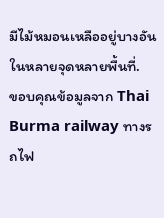มีไม้หมอนเหลืออยู่บางอันในหลายจุดหลายพื้นที่.
ขอบคุณข้อมูลจาก Thai Burma railway ทางรถไฟ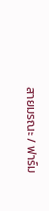สายมรณะ / ฟาร์ม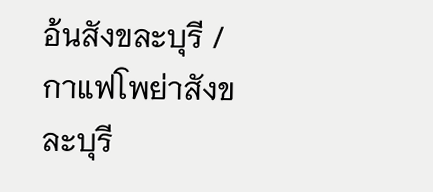อ้นสังขละบุรี / กาแฟโพย่าสังขละบุรี